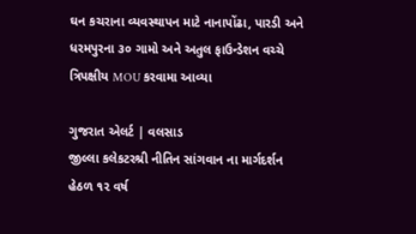ઘન કચરાના વ્યવસ્થાપન માટે નાનાપોંઢા, પારડી અને ધરમપુરના ૩૦ ગામો અને અતુલ ફાઉન્ડેશન વચ્ચે ત્રિપક્ષીય MOU કરવામા આવ્યા

ગુજરાત એલર્ટ | વલસાડ
જીલ્લા કલેકટરશ્રી નીતિન સાંગવાન ના માર્ગદર્શન હેઠળ ૧૨ વર્ષ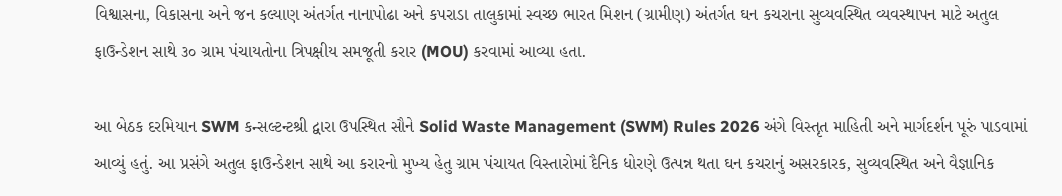વિશ્વાસના, વિકાસના અને જન કલ્યાણ અંતર્ગત નાનાપોઢા અને કપરાડા તાલુકામાં સ્વચ્છ ભારત મિશન (ગ્રામીણ) અંતર્ગત ઘન કચરાના સુવ્યવસ્થિત વ્યવસ્થાપન માટે અતુલ ફાઉન્ડેશન સાથે ૩૦ ગ્રામ પંચાયતોના ત્રિપક્ષીય સમજૂતી કરાર (MOU) કરવામાં આવ્યા હતા.

આ બેઠક દરમિયાન SWM કન્સલ્ટન્ટશ્રી દ્વારા ઉપસ્થિત સૌને Solid Waste Management (SWM) Rules 2026 અંગે વિસ્તૃત માહિતી અને માર્ગદર્શન પૂરું પાડવામાં આવ્યું હતું. આ પ્રસંગે અતુલ ફાઉન્ડેશન સાથે આ કરારનો મુખ્ય હેતુ ગ્રામ પંચાયત વિસ્તારોમાં દૈનિક ધોરણે ઉત્પન્ન થતા ઘન કચરાનું અસરકારક, સુવ્યવસ્થિત અને વૈજ્ઞાનિક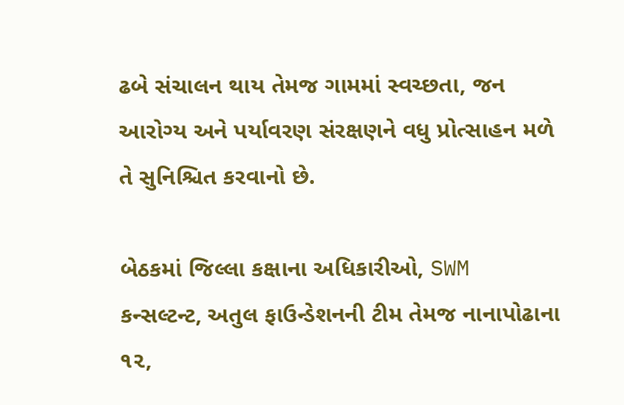ઢબે સંચાલન થાય તેમજ ગામમાં સ્વચ્છતા, જન આરોગ્ય અને પર્યાવરણ સંરક્ષણને વધુ પ્રોત્સાહન મળે તે સુનિશ્ચિત કરવાનો છે.

બેઠકમાં જિલ્લા કક્ષાના અધિકારીઓ, SWM કન્સલ્ટન્ટ, અતુલ ફાઉન્ડેશનની ટીમ તેમજ નાનાપોઢાના ૧૨,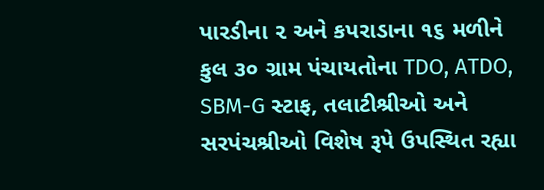પારડીના ૨ અને કપરાડાના ૧૬ મળીને કુલ ૩૦ ગ્રામ પંચાયતોના TDO, ATDO, SBM-G સ્ટાફ, તલાટીશ્રીઓ અને સરપંચશ્રીઓ વિશેષ રૂપે ઉપસ્થિત રહ્યા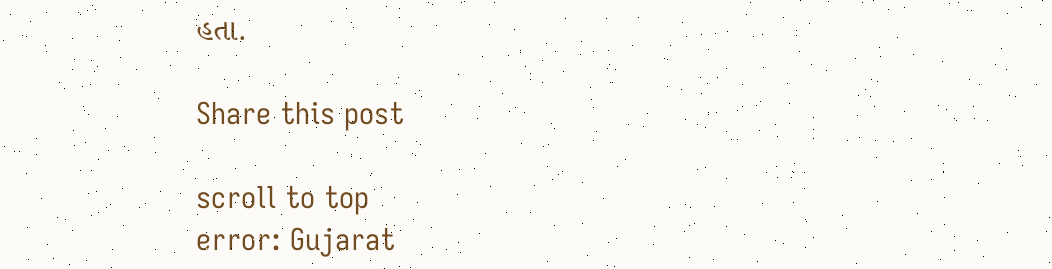હતા.

Share this post

scroll to top
error: Gujarat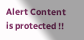Alert Content is protected !!